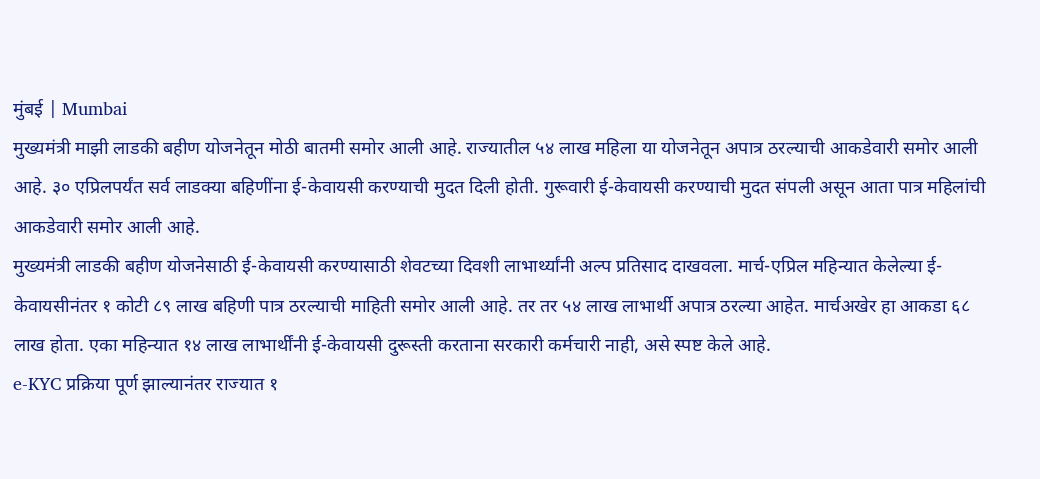मुंबई | Mumbai
मुख्यमंत्री माझी लाडकी बहीण योजनेतून मोठी बातमी समोर आली आहे. राज्यातील ५४ लाख महिला या योजनेतून अपात्र ठरल्याची आकडेवारी समोर आली आहे. ३० एप्रिलपर्यंत सर्व लाडक्या बहिणींना ई-केवायसी करण्याची मुदत दिली होती. गुरूवारी ई-केवायसी करण्याची मुदत संपली असून आता पात्र महिलांची आकडेवारी समोर आली आहे.
मुख्यमंत्री लाडकी बहीण योजनेसाठी ई-केवायसी करण्यासाठी शेवटच्या दिवशी लाभार्थ्यांनी अल्प प्रतिसाद दाखवला. मार्च-एप्रिल महिन्यात केलेल्या ई-केवायसीनंतर १ कोटी ८९ लाख बहिणी पात्र ठरल्याची माहिती समोर आली आहे. तर तर ५४ लाख लाभार्थी अपात्र ठरल्या आहेत. मार्चअखेर हा आकडा ६८ लाख होता. एका महिन्यात १४ लाख लाभार्थींनी ई-केवायसी दुरूस्ती करताना सरकारी कर्मचारी नाही, असे स्पष्ट केले आहे.
e-KYC प्रक्रिया पूर्ण झाल्यानंतर राज्यात १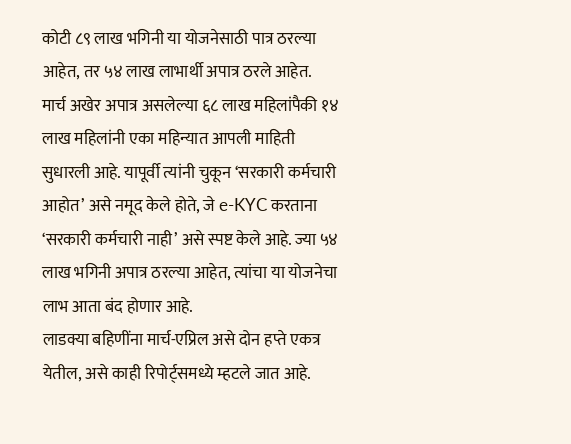कोटी ८९ लाख भगिनी या योजनेसाठी पात्र ठरल्या आहेत, तर ५४ लाख लाभार्थी अपात्र ठरले आहेत. मार्च अखेर अपात्र असलेल्या ६८ लाख महिलांपैकी १४ लाख महिलांनी एका महिन्यात आपली माहिती सुधारली आहे. यापूर्वी त्यांनी चुकून ‘सरकारी कर्मचारी आहोत’ असे नमूद केले होते, जे e-KYC करताना ‘सरकारी कर्मचारी नाही’ असे स्पष्ट केले आहे. ज्या ५४ लाख भगिनी अपात्र ठरल्या आहेत, त्यांचा या योजनेचा लाभ आता बंद होणार आहे.
लाडक्या बहिणींना मार्च-एप्रिल असे दोन हप्ते एकत्र येतील, असे काही रिपोर्ट्समध्ये म्हटले जात आहे.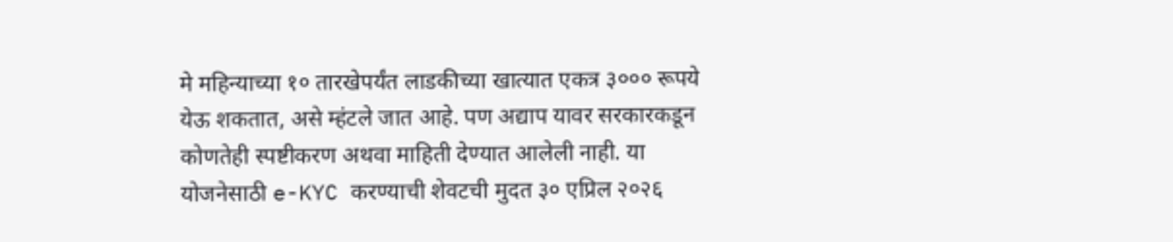मे महिन्याच्या १० तारखेपर्यंत लाडकीच्या खात्यात एकत्र ३००० रूपये येऊ शकतात, असे म्हंटले जात आहे. पण अद्याप यावर सरकारकडून कोणतेही स्पष्टीकरण अथवा माहिती देण्यात आलेली नाही. या योजनेसाठी e-KYC करण्याची शेवटची मुदत ३० एप्रिल २०२६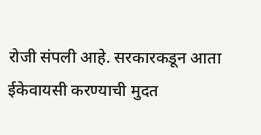रोजी संपली आहे. सरकारकडून आता ईकेवायसी करण्याची मुदत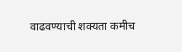वाढवण्याची शक्यता कमीच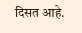दिसत आहे.